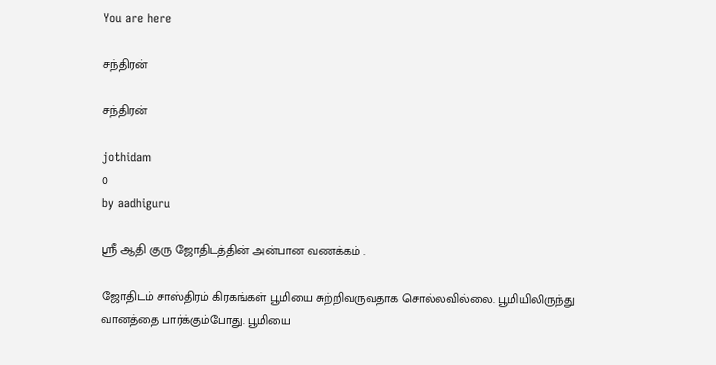You are here

சந்திரன்

சந்திரன்

jothidam
0
by aadhiguru

ஸ்ரீ ஆதி குரு ஜோதிடத்தின் அன்பான வணக்கம் .

ஜோதிடம் சாஸ்திரம் கிரகங்கள் பூமியை சுற்றிவருவதாக சொல்லவில்லை. பூமியிலிருந்து வானத்தை பார்க்கும்போது. பூமியை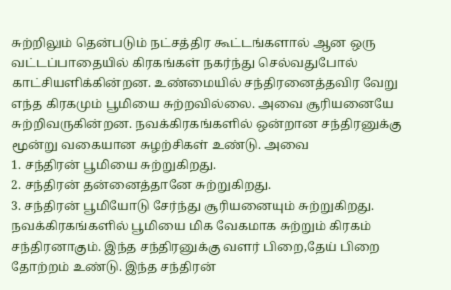சுற்றிலும் தென்படும் நட்சத்திர கூட்டங்களால் ஆன ஒரு வட்டப்பாதையில் கிரகங்கள் நகர்ந்து செல்வதுபோல் காட்சியளிக்கின்றன. உண்மையில் சந்திரனைத்தவிர வேறு எந்த கிரகமும் பூமியை சுற்றவில்லை. அவை சூரியனையே சுற்றிவருகின்றன. நவக்கிரகங்களில் ஒன்றான சந்திரனுக்கு மூன்று வகையான சுழற்சிகள் உண்டு. அவை
1. சந்திரன் பூமியை சுற்றுகிறது.
2. சந்திரன் தன்னைத்தானே சுற்றுகிறது.
3. சந்திரன் பூமியோடு சேர்ந்து சூரியனையும் சுற்றுகிறது.
நவக்கிரகங்களில் பூமியை மிக வேகமாக சுற்றும் கிரகம் சந்திரனாகும். இந்த சந்திரனுக்கு வளர் பிறை,தேய் பிறை தோற்றம் உண்டு. இந்த சந்திரன்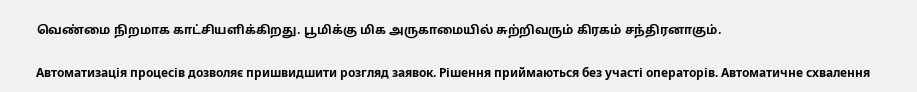வெண்மை நிறமாக காட்சியளிக்கிறது. பூமிக்கு மிக அருகாமையில் சுற்றிவரும் கிரகம் சந்திரனாகும்.

Автоматизація процесів дозволяє пришвидшити розгляд заявок. Рішення приймаються без участі операторів. Автоматичне схвалення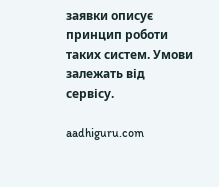заявки описує принцип роботи таких систем. Умови залежать від сервісу.

aadhiguru.com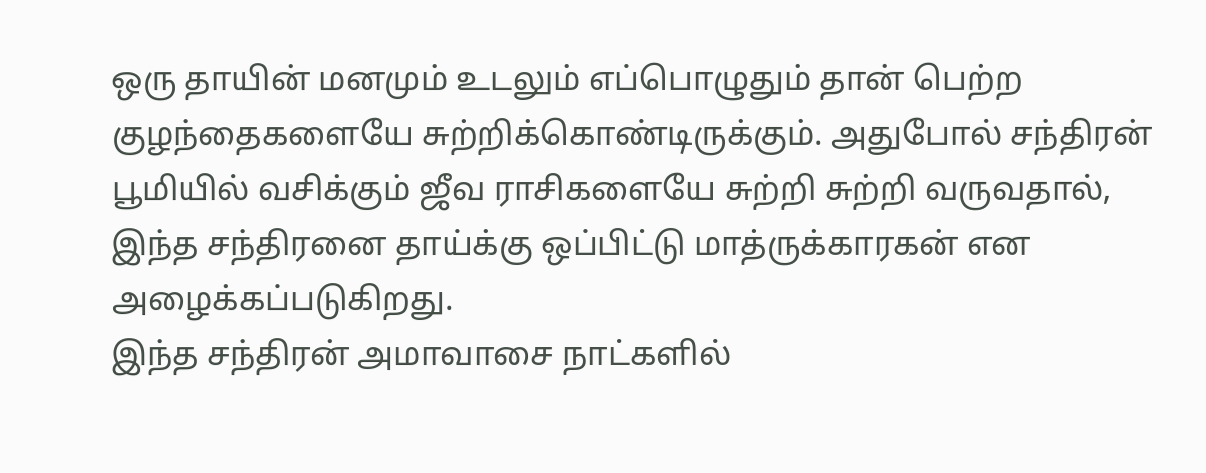ஒரு தாயின் மனமும் உடலும் எப்பொழுதும் தான் பெற்ற குழந்தைகளையே சுற்றிக்கொண்டிருக்கும். அதுபோல் சந்திரன் பூமியில் வசிக்கும் ஜீவ ராசிகளையே சுற்றி சுற்றி வருவதால், இந்த சந்திரனை தாய்க்கு ஒப்பிட்டு மாத்ருக்காரகன் என அழைக்கப்படுகிறது.
இந்த சந்திரன் அமாவாசை நாட்களில்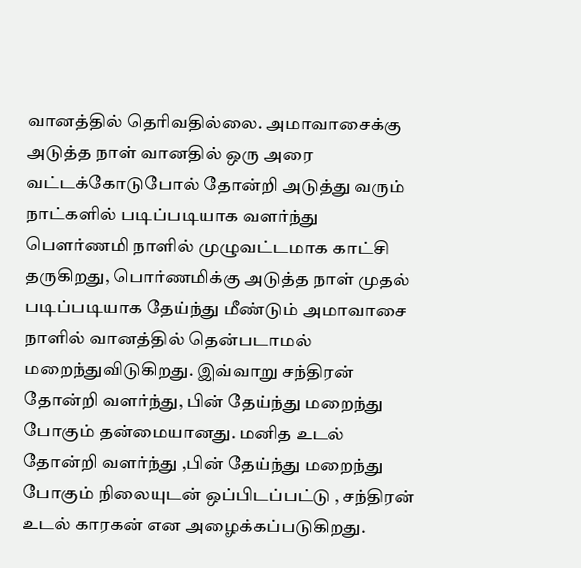வானத்தில் தெரிவதில்லை. அமாவாசைக்கு அடுத்த நாள் வானதில் ஒரு அரை வட்டக்கோடுபோல் தோன்றி அடுத்து வரும் நாட்களில் படிப்படியாக வளர்ந்து பௌர்ணமி நாளில் முழுவட்டமாக காட்சி தருகிறது, பொர்ணமிக்கு அடுத்த நாள் முதல் படிப்படியாக தேய்ந்து மீண்டும் அமாவாசை நாளில் வானத்தில் தென்படாமல் மறைந்துவிடுகிறது. இவ்வாறு சந்திரன் தோன்றி வளர்ந்து, பின் தேய்ந்து மறைந்து போகும் தன்மையானது. மனித உடல் தோன்றி வளர்ந்து ,பின் தேய்ந்து மறைந்து போகும் நிலையுடன் ஒப்பிடப்பட்டு , சந்திரன் உடல் காரகன் என அழைக்கப்படுகிறது.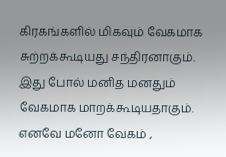கிரகங்களில் மிகவும் வேகமாக சுற்றக்கூடியது சந்திரனாகும். இது போல் மனித மனதும் வேகமாக மாறக்கூடியதாகும். எனவே மனோ வேகம் ,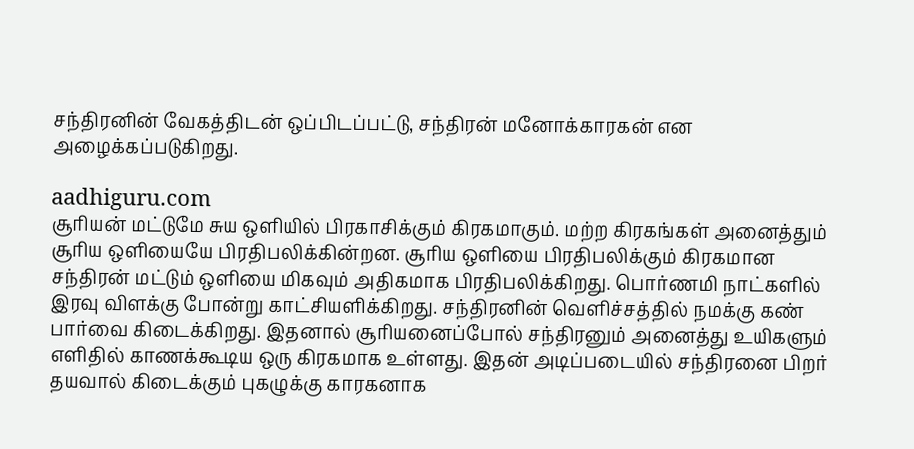சந்திரனின் வேகத்திடன் ஒப்பிடப்பட்டு, சந்திரன் மனோக்காரகன் என அழைக்கப்படுகிறது.

aadhiguru.com
சூரியன் மட்டுமே சுய ஒளியில் பிரகாசிக்கும் கிரகமாகும். மற்ற கிரகங்கள் அனைத்தும் சூரிய ஒளியையே பிரதிபலிக்கின்றன. சூரிய ஒளியை பிரதிபலிக்கும் கிரகமான சந்திரன் மட்டும் ஒளியை மிகவும் அதிகமாக பிரதிபலிக்கிறது. பொர்ணமி நாட்களில் இரவு விளக்கு போன்று காட்சியளிக்கிறது. சந்திரனின் வெளிச்சத்தில் நமக்கு கண் பார்வை கிடைக்கிறது. இதனால் சூரியனைப்போல் சந்திரனும் அனைத்து உயிகளும் எளிதில் காணக்கூடிய ஒரு கிரகமாக உள்ளது. இதன் அடிப்படையில் சந்திரனை பிறர் தயவால் கிடைக்கும் புகழுக்கு காரகனாக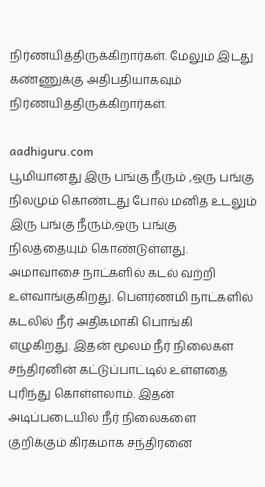நிர்ணயித்திருக்கிறார்கள். மேலும் இடது கண்ணுக்கு அதிபதியாகவும் நிர்ணயித்திருக்கிறார்கள்.

aadhiguru.com
பூமியானது இரு பங்கு நீரும் ,ஒரு பங்கு நிலமும் கொண்டது போல் மனித உடலும் இரு பங்கு நீரும்,ஒரு பங்கு நிலத்தையும் கொண்டுள்ளது. அமாவாசை நாட்களில் கடல் வற்றி உள்வாங்குகிறது. பௌர்ணமி நாட்களில் கடலில் நீர் அதிகமாகி பொங்கி எழுகிறது. இதன் மூலம் நீர் நிலைகள் சந்திரனின் கட்டுப்பாட்டில் உள்ளதை புரிந்து கொள்ளலாம். இதன் அடிப்படையில் நீர் நிலைகளை குறிக்கும் கிரகமாக சந்திரனை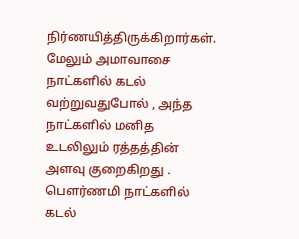நிர்ணயித்திருக்கிறார்கள். மேலும் அமாவாசை நாட்களில் கடல் வற்றுவதுபோல் , அந்த நாட்களில் மனித உடலிலும் ரத்தத்தின் அளவு குறைகிறது . பௌர்ணமி நாட்களில் கடல்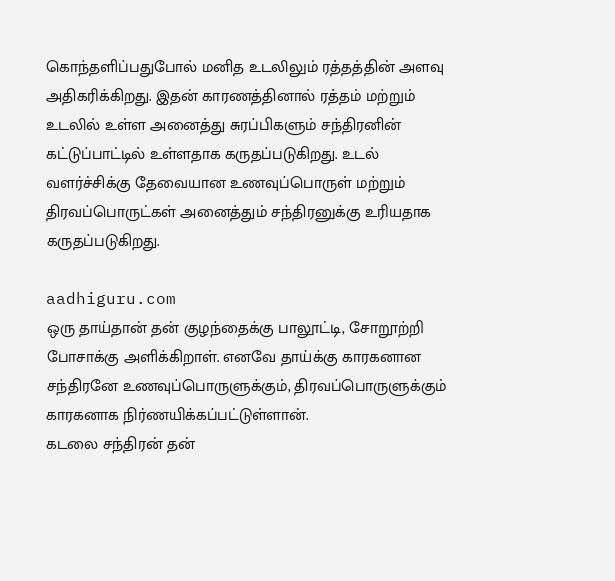கொந்தளிப்பதுபோல் மனித உடலிலும் ரத்தத்தின் அளவு அதிகரிக்கிறது. இதன் காரணத்தினால் ரத்தம் மற்றும் உடலில் உள்ள அனைத்து சுரப்பிகளும் சந்திரனின் கட்டுப்பாட்டில் உள்ளதாக கருதப்படுகிறது. உடல் வளர்ச்சிக்கு தேவையான உணவுப்பொருள் மற்றும் திரவப்பொருட்கள் அனைத்தும் சந்திரனுக்கு உரியதாக கருதப்படுகிறது.

aadhiguru.com
ஒரு தாய்தான் தன் குழந்தைக்கு பாலூட்டி, சோறூற்றி போசாக்கு அளிக்கிறாள். எனவே தாய்க்கு காரகனான சந்திரனே உணவுப்பொருளுக்கும், திரவப்பொருளுக்கும் காரகனாக நிர்ணயிக்கப்பட்டுள்ளான்.
கடலை சந்திரன் தன்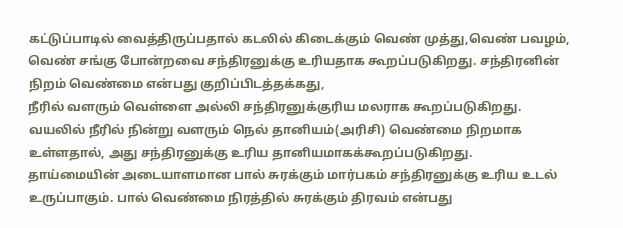கட்டுப்பாடில் வைத்திருப்பதால் கடலில் கிடைக்கும் வெண் முத்து,வெண் பவழம், வெண் சங்கு போன்றவை சந்திரனுக்கு உரியதாக கூறப்படுகிறது. சந்திரனின் நிறம் வெண்மை என்பது குறிப்பிடத்தக்கது,
நீரில் வளரும் வெள்ளை அல்லி சந்திரனுக்குரிய மலராக கூறப்படுகிறது. வயலில் நீரில் நின்று வளரும் நெல் தானியம்(அரிசி) வெண்மை நிறமாக உள்ளதால், அது சந்திரனுக்கு உரிய தானியமாகக்கூறப்படுகிறது.
தாய்மையின் அடையாளமான பால் சுரக்கும் மார்பகம் சந்திரனுக்கு உரிய உடல் உருப்பாகும். பால் வெண்மை நிரத்தில் சுரக்கும் திரவம் என்பது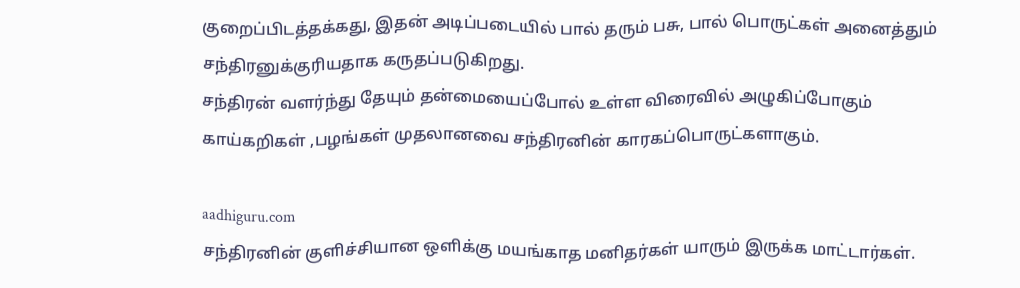குறைப்பிடத்தக்கது, இதன் அடிப்படையில் பால் தரும் பசு, பால் பொருட்கள் அனைத்தும் சந்திரனுக்குரியதாக கருதப்படுகிறது.
சந்திரன் வளர்ந்து தேயும் தன்மையைப்போல் உள்ள விரைவில் அழுகிப்போகும் காய்கறிகள் ,பழங்கள் முதலானவை சந்திரனின் காரகப்பொருட்களாகும்.

aadhiguru.com
சந்திரனின் குளிச்சியான ஒளிக்கு மயங்காத மனிதர்கள் யாரும் இருக்க மாட்டார்கள்.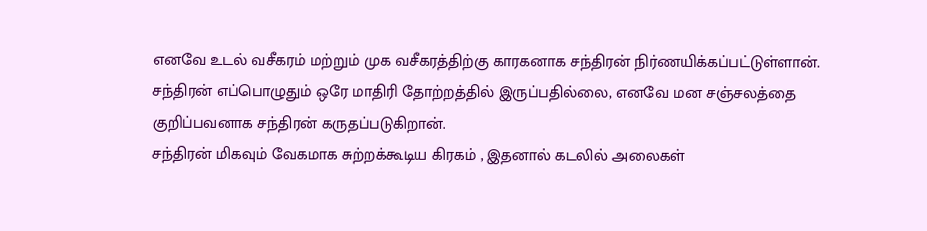எனவே உடல் வசீகரம் மற்றும் முக வசீகரத்திற்கு காரகனாக சந்திரன் நிர்ணயிக்கப்பட்டுள்ளான்.
சந்திரன் எப்பொழுதும் ஒரே மாதிரி தோற்றத்தில் இருப்பதில்லை, எனவே மன சஞ்சலத்தை குறிப்பவனாக சந்திரன் கருதப்படுகிறான்.
சந்திரன் மிகவும் வேகமாக சுற்றக்கூடிய கிரகம் , இதனால் கடலில் அலைகள்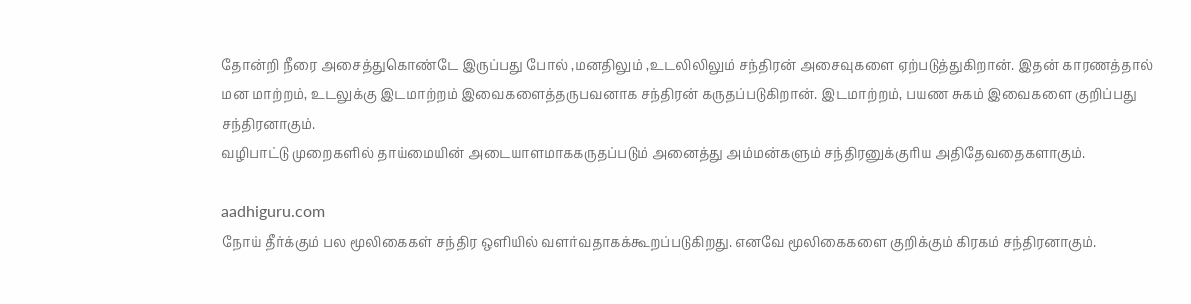தோன்றி நீரை அசைத்துகொண்டே இருப்பது போல் ,மனதிலும் ,உடலிலிலும் சந்திரன் அசைவுகளை ஏற்படுத்துகிறான். இதன் காரணத்தால் மன மாற்றம், உடலுக்கு இடமாற்றம் இவைகளைத்தருபவனாக சந்திரன் கருதப்படுகிறான். இடமாற்றம், பயண சுகம் இவைகளை குறிப்பது சந்திரனாகும்.
வழிபாட்டு முறைகளில் தாய்மையின் அடையாளமாககருதப்படும் அனைத்து அம்மன்களும் சந்திரனுக்குரிய அதிதேவதைகளாகும்.

aadhiguru.com
நோய் தீர்க்கும் பல மூலிகைகள் சந்திர ஒளியில் வளர்வதாகக்கூறப்படுகிறது. எனவே மூலிகைகளை குறிக்கும் கிரகம் சந்திரனாகும்.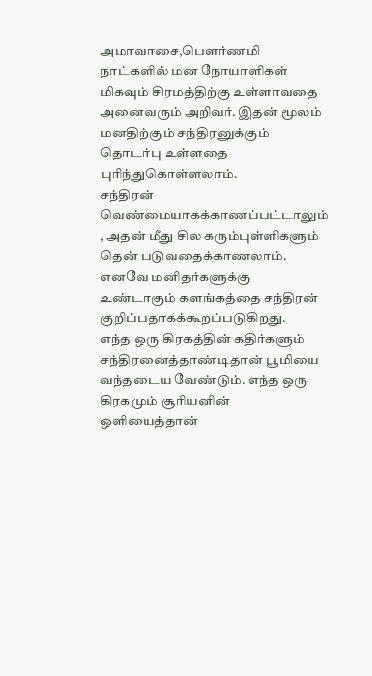அமாவாசை,பௌர்ணமி நாட்களில் மன நோயாளிகள் மிகவும் சிரமத்திற்கு உள்ளாவதை அனைவரும் அறிவர். இதன் மூலம் மனதிற்கும் சந்திரனுக்கும் தொடர்பு உள்ளதை புரிந்துகொள்ளலாம்.
சந்திரன் வெண்மையாகக்காணப்பட்டாலும் , அதன் மீது சில கரும்புள்ளிகளும் தென் படுவதைக்காணலாம். எனவே மனிதர்களுக்கு உண்டாகும் களங்கத்தை சந்திரன் குறிப்பதாகக்கூறப்படுகிறது.
எந்த ஒரு கிரகத்தின் கதிர்களும் சந்திரனைத்தாண்டிதான் பூமியை வந்தடைய வேண்டும். எந்த ஒரு கிரகமும் சூரியனின் ஒளியைத்தான்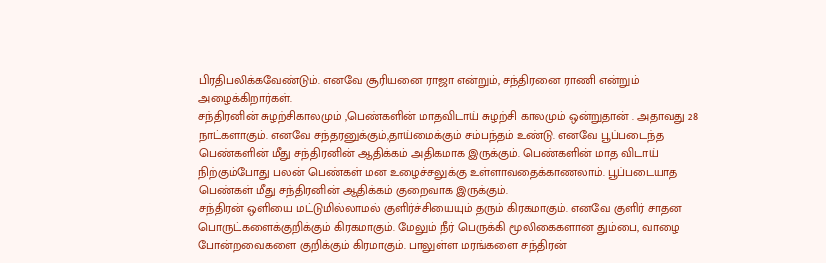பிரதிபலிக்கவேண்டும். எனவே சூரியனை ராஜா என்றும், சந்திரனை ராணி என்றும் அழைக்கிறார்கள்.
சந்திரனின் சுழற்சிகாலமும் ,பெண்களின் மாதவிடாய் சுழற்சி காலமும் ஒன்றுதான் . அதாவது 28 நாட்களாகும். எனவே சந்தரனுக்கும்,தாய்மைக்கும் சம்பந்தம் உண்டு. எனவே பூப்படைந்த பெண்களின் மீது சந்திரனின் ஆதிக்கம் அதிகமாக இருக்கும். பெண்களின் மாத விடாய் நிற்கும்போது பலன் பெண்கள் மன உழைச்சலுக்கு உள்ளாவதைக்காணலாம். பூப்படையாத பெண்கள் மீது சந்திரனின் ஆதிக்கம் குறைவாக இருக்கும்.
சந்திரன் ஒளியை மட்டுமில்லாமல் குளிர்ச்சியையும் தரும் கிரகமாகும். எனவே குளிர் சாதன பொருட்களைக்குறிக்கும் கிரகமாகும். மேலும் நீர் பெருக்கி மூலிகைகளான தும்பை, வாழை போன்றவைகளை குறிக்கும் கிரமாகும். பாலுள்ள மரங்களை சந்திரன்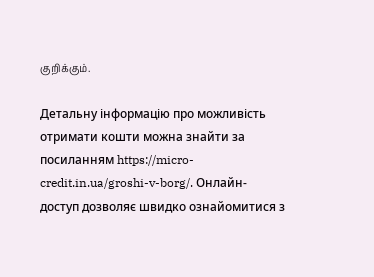குறிக்கும்.

Детальну інформацію про можливість отримати кошти можна знайти за посиланням https://micro-credit.in.ua/groshi-v-borg/. Онлайн-доступ дозволяє швидко ознайомитися з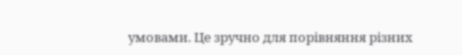умовами. Це зручно для порівняння різних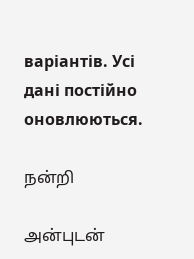варіантів. Усі дані постійно оновлюються.

நன்றி

அன்புடன்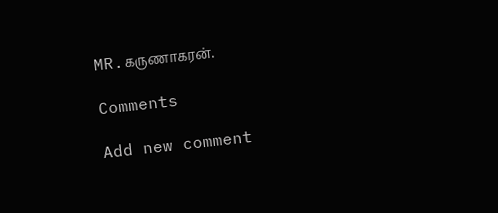MR.கருணாகரன்.

Comments

Add new comment